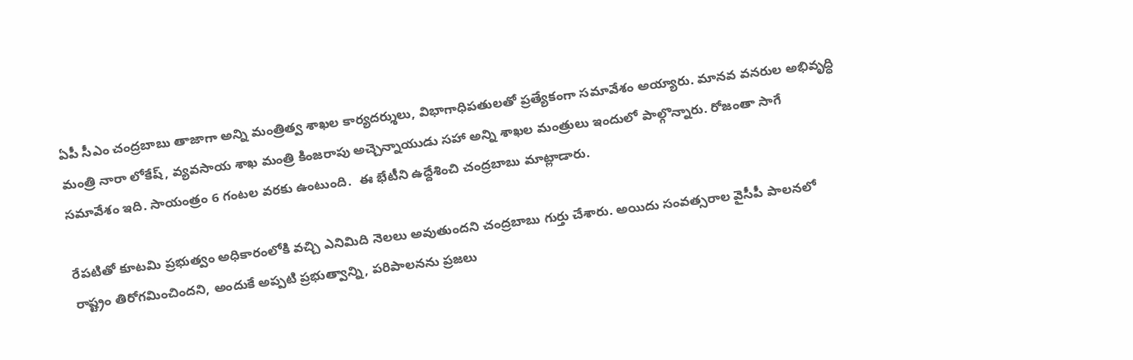ఏపీ సీఎం చంద్రబాబు తాజాగా అన్ని మంత్రిత్వ శాఖల కార్యదర్శులు, విభాగాధిపతులతో ప్రత్యేకంగా సమావేశం అయ్యారు. మానవ వనరుల అభివృద్ధి మంత్రి నారా లోకేష్, వ్యవసాయ శాఖ మంత్రి కింజరాపు అచ్చెన్నాయుడు సహా అన్ని శాఖల మంత్రులు ఇందులో పాల్గొన్నారు. రోజంతా సాగే సమావేశం ఇది. సాయంత్రం 6 గంటల వరకు ఉంటుంది.  ఈ భేటీని ఉద్దేశించి చంద్రబాబు మాట్లాడారు.

రేపటితో కూటమి ప్రభుత్వం అధికారంలోకి వచ్చి ఎనిమిది నెలలు అవుతుందని చంద్రబాబు గుర్తు చేశారు. అయిదు సంవత్సరాల వైసీపీ పాలనలో రాష్ట్రం తిరోగమించిందని, అందుకే అప్పటి ప్రభుత్వాన్ని, పరిపాలనను ప్రజలు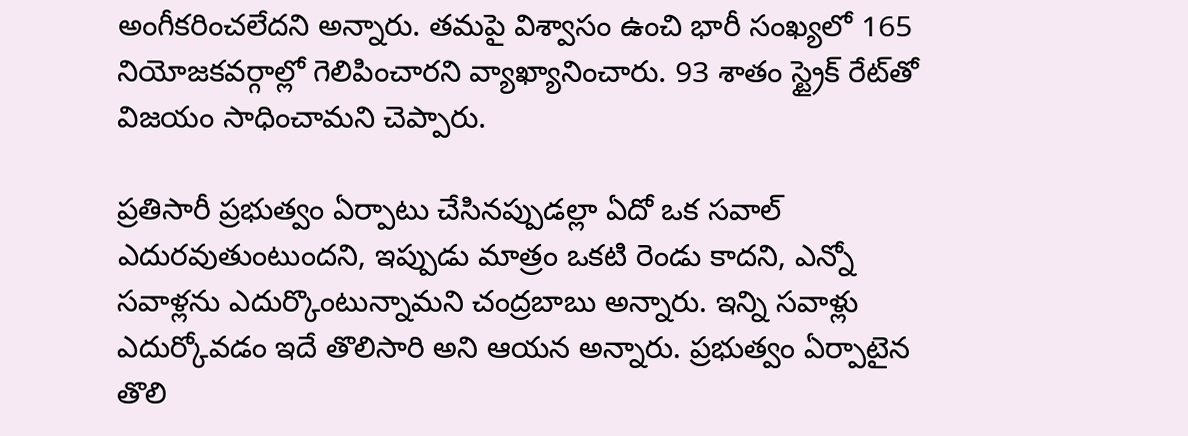అంగీకరించలేదని అన్నారు. తమపై విశ్వాసం ఉంచి భారీ సంఖ్యలో 165 నియోజకవర్గాల్లో గెలిపించారని వ్యాఖ్యానించారు. 93 శాతం స్ట్రైక్ రేట్‌తో విజయం సాధించామని చెప్పారు.

ప్రతిసారీ ప్రభుత్వం ఏర్పాటు చేసినప్పుడల్లా ఏదో ఒక సవాల్ ఎదురవుతుంటుందని, ఇప్పుడు మాత్రం ఒకటి రెండు కాదని, ఎన్నో సవాళ్లను ఎదుర్కొంటున్నామని చంద్రబాబు అన్నారు. ఇన్ని సవాళ్లు ఎదుర్కోవడం ఇదే తొలిసారి అని ఆయన అన్నారు. ప్రభుత్వం ఏర్పాటైన తొలి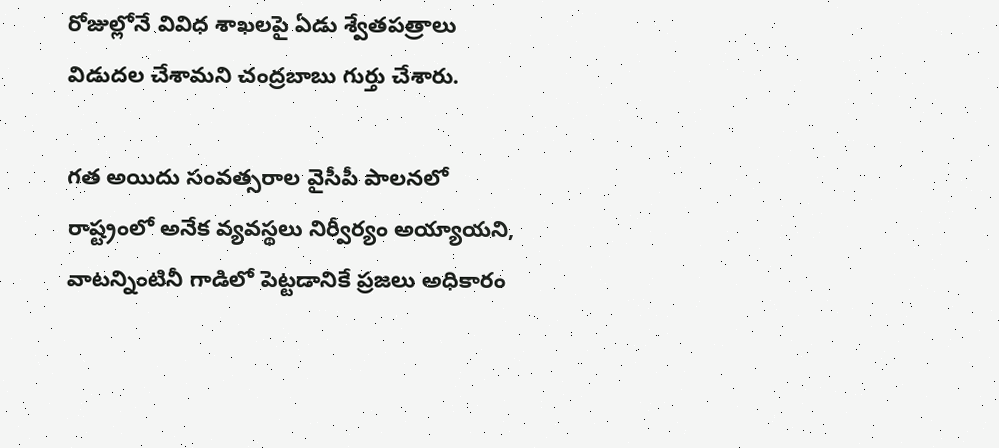రోజుల్లోనే వివిధ శాఖలపై ఏడు శ్వేతపత్రాలు విడుదల చేశామని చంద్రబాబు గుర్తు చేశారు.

గత అయిదు సంవత్సరాల వైసీపీ పాలనలో రాష్ట్రంలో అనేక వ్యవస్థలు నిర్వీర్యం అయ్యాయని, వాటన్నింటినీ గాడిలో పెట్టడానికే ప్రజలు అధికారం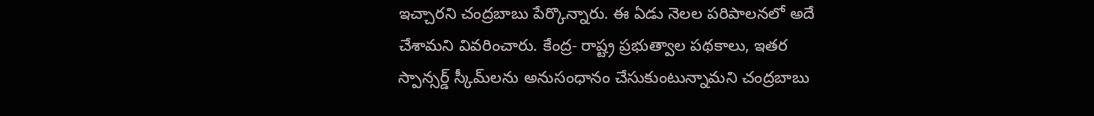ఇచ్చారని చంద్రబాబు పేర్కొన్నారు. ఈ ఏడు నెలల పరిపాలనలో అదే చేశామని వివరించారు. కేంద్ర- రాష్ట్ర ప్రభుత్వాల పథకాలు, ఇతర స్పాన్సర్డ్ స్కీమ్‌లను అనుసంధానం చేసుకుంటున్నామని చంద్రబాబు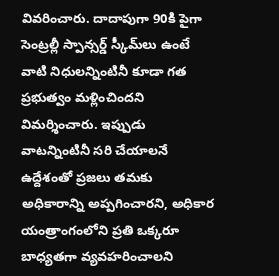వివరించారు. దాదాపుగా 90కి పైగా సెంట్రల్లీ స్పాన్సర్డ్ స్కీమ్‌లు ఉంటే వాటి నిధులన్నింటినీ కూడా గత ప్రభుత్వం మళ్లించిందని విమర్శించారు. ఇప్పుడు వాటన్నింటినీ సరి చేయాలనే ఉద్దేశంతో ప్రజలు తమకు అధికారాన్ని అప్పగించారని, అధికార యంత్రాంగంలోని ప్రతి ఒక్కరూ బాధ్యతగా వ్యవహరించాలని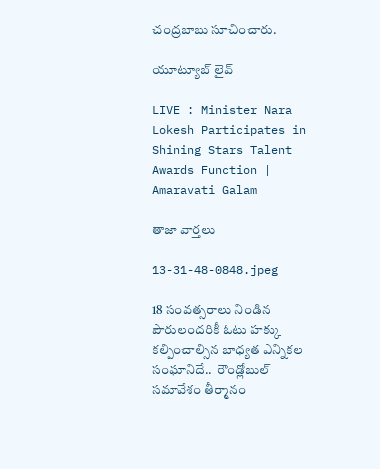చంద్రబాబు సూచించారు.

యూట్యూబ్ లైవ్

LIVE : Minister Nara Lokesh Participates in Shining Stars Talent Awards Function | Amaravati Galam

తాజా వార్తలు

13-31-48-0848.jpeg

18 సంవత్సరాలు నిండిన పౌరులందరికీ ఓటు హక్కు కల్పించాల్సిన బాధ్యత ఎన్నికల సంఘానిదే..  రౌండ్లోబుల్ సమావేశం తీర్మానం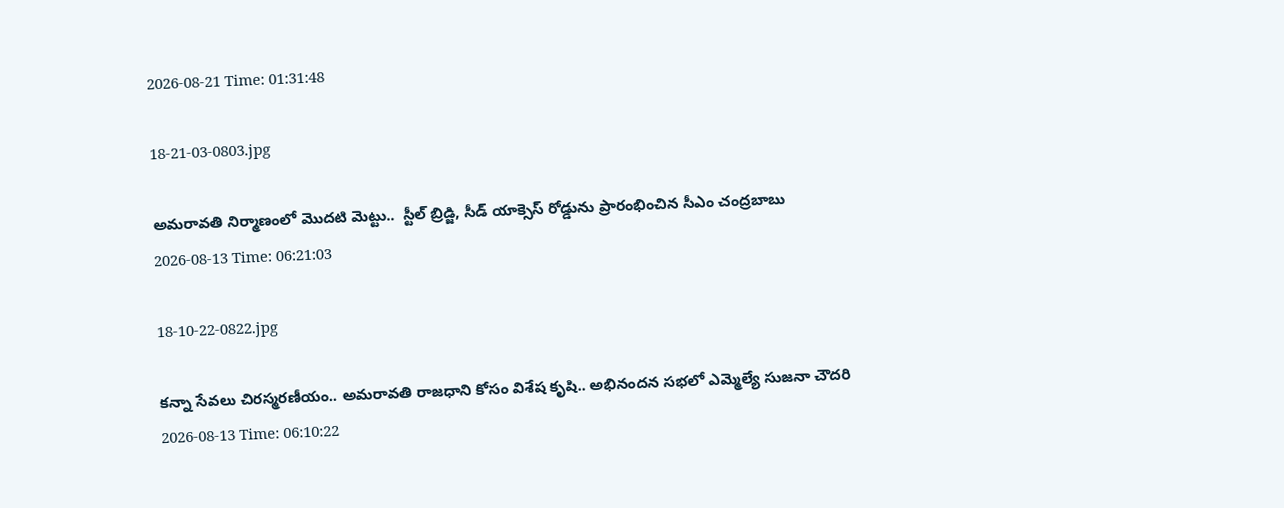2026-08-21 Time: 01:31:48

18-21-03-0803.jpg

అమరావతి నిర్మాణంలో మొదటి మెట్టు..  స్టీల్ బ్రిడ్జి, సీడ్ యాక్సెస్ రోడ్డును ప్రారంభించిన సీఎం చంద్రబాబు
2026-08-13 Time: 06:21:03

18-10-22-0822.jpg

కన్నా సేవలు చిరస్మరణీయం.. అమరావతి రాజధాని కోసం విశేష కృషి.. అభినందన సభలో ఎమ్మెల్యే సుజనా చౌదరి
2026-08-13 Time: 06:10:22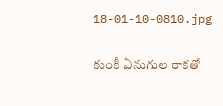18-01-10-0810.jpg

కుంకీ ఏనుగుల రాకతో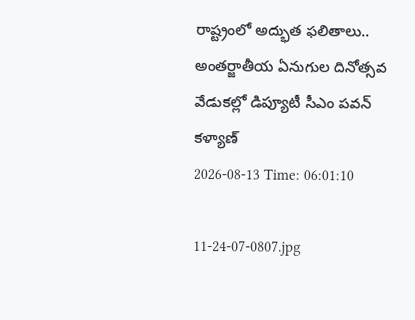రాష్ట్రంలో అద్భుత ఫలితాలు..  అంతర్జాతీయ ఏనుగుల దినోత్సవ వేడుకల్లో డిప్యూటీ సీఎం పవన్ కళ్యాణ్
2026-08-13 Time: 06:01:10

11-24-07-0807.jpg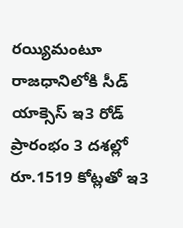రయ్యిమంటూ రాజధానిలోకి సీడ్‌ యాక్సెస్‌ ఇ3 రోడ్‌ ప్రారంభం 3 దశల్లో రూ.1519 కోట్లతో ఇ3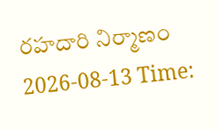రహదారి నిర్మాణం
2026-08-13 Time: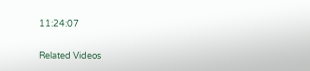11:24:07

Related Videos